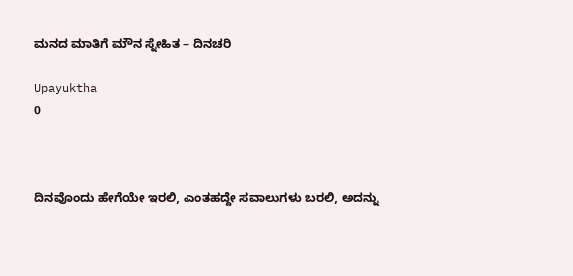ಮನದ ಮಾತಿಗೆ ಮೌನ ಸ್ನೇಹಿತ – ದಿನಚರಿ

Upayuktha
0



ದಿನವೊಂದು ಹೇಗೆಯೇ ಇರಲಿ, ಎಂತಹದ್ದೇ ಸವಾಲುಗಳು ಬರಲಿ, ಅದನ್ನು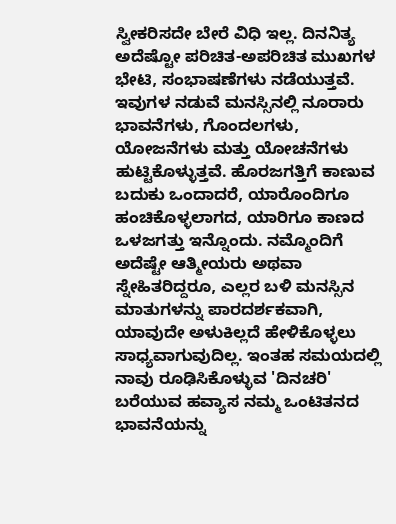ಸ್ವೀಕರಿಸದೇ ಬೇರೆ ವಿಧಿ ಇಲ್ಲ. ದಿನನಿತ್ಯ ಅದೆಷ್ಟೋ ಪರಿಚಿತ-ಅಪರಿಚಿತ ಮುಖಗಳ ಭೇಟಿ, ಸಂಭಾಷಣೆಗಳು ನಡೆಯುತ್ತವೆ. ಇವುಗಳ ನಡುವೆ ಮನಸ್ಸಿನಲ್ಲಿ ನೂರಾರು ಭಾವನೆಗಳು, ಗೊಂದಲಗಳು, ಯೋಜನೆಗಳು ಮತ್ತು ಯೋಚನೆಗಳು ಹುಟ್ಟಿಕೊಳ್ಳುತ್ತವೆ. ಹೊರಜಗತ್ತಿಗೆ ಕಾಣುವ ಬದುಕು ಒಂದಾದರೆ, ಯಾರೊಂದಿಗೂ ಹಂಚಿಕೊಳ್ಳಲಾಗದ, ಯಾರಿಗೂ ಕಾಣದ ಒಳಜಗತ್ತು ಇನ್ನೊಂದು. ನಮ್ಮೊಂದಿಗೆ ಅದೆಷ್ಟೇ ಆತ್ಮೀಯರು ಅಥವಾ ಸ್ನೇಹಿತರಿದ್ದರೂ, ಎಲ್ಲರ ಬಳಿ ಮನಸ್ಸಿನ ಮಾತುಗಳನ್ನು ಪಾರದರ್ಶಕವಾಗಿ, ಯಾವುದೇ ಅಳುಕಿಲ್ಲದೆ ಹೇಳಿಕೊಳ್ಳಲು ಸಾಧ್ಯವಾಗುವುದಿಲ್ಲ. ಇಂತಹ ಸಮಯದಲ್ಲಿ ನಾವು ರೂಢಿಸಿಕೊಳ್ಳುವ 'ದಿನಚರಿ' ಬರೆಯುವ ಹವ್ಯಾಸ ನಮ್ಮ ಒಂಟಿತನದ ಭಾವನೆಯನ್ನು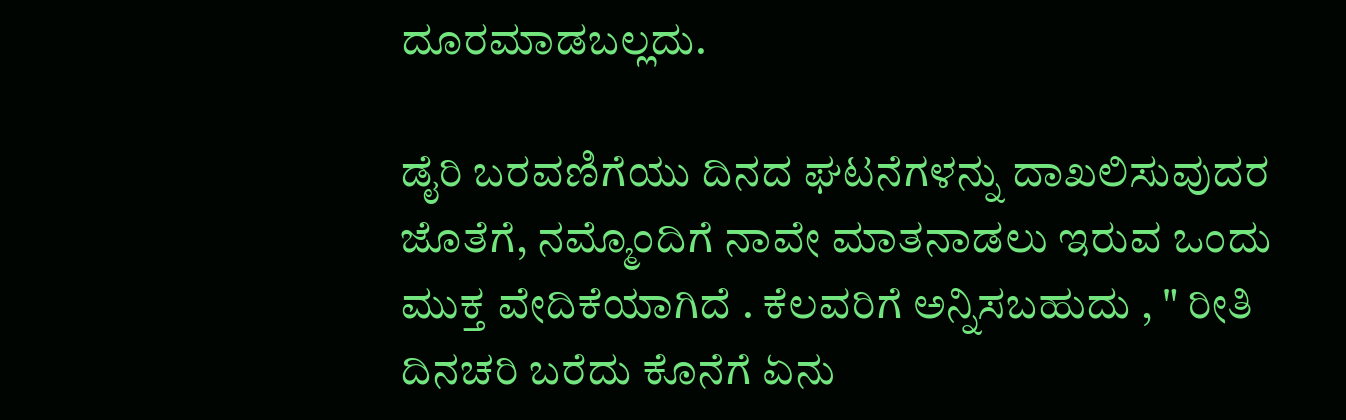ದೂರಮಾಡಬಲ್ಲದು.

ಡೈರಿ ಬರವಣಿಗೆಯು ದಿನದ ಘಟನೆಗಳನ್ನು ದಾಖಲಿಸುವುದರ ಜೊತೆಗೆ, ನಮ್ಮೊಂದಿಗೆ ನಾವೇ ಮಾತನಾಡಲು ಇರುವ ಒಂದು ಮುಕ್ತ ವೇದಿಕೆಯಾಗಿದೆ . ಕೆಲವರಿಗೆ ಅನ್ನಿಸಬಹುದು , " ರೀತಿ ದಿನಚರಿ ಬರೆದು ಕೊನೆಗೆ ಏನು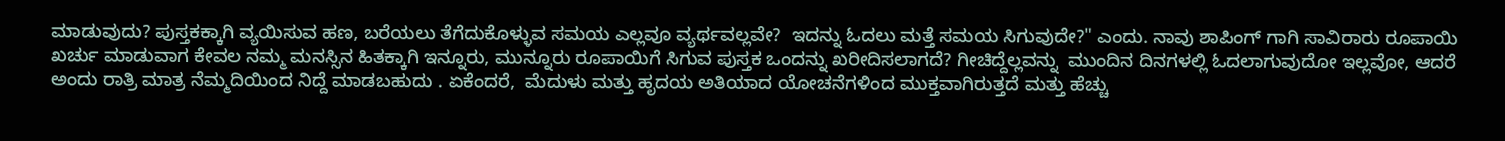ಮಾಡುವುದು? ಪುಸ್ತಕಕ್ಕಾಗಿ ವ್ಯಯಿಸುವ ಹಣ, ಬರೆಯಲು ತೆಗೆದುಕೊಳ್ಳುವ ಸಮಯ ಎಲ್ಲವೂ ವ್ಯರ್ಥವಲ್ಲವೇ?  ಇದನ್ನು ಓದಲು ಮತ್ತೆ ಸಮಯ ಸಿಗುವುದೇ?" ಎಂದು. ನಾವು ಶಾಪಿಂಗ್ ಗಾಗಿ ಸಾವಿರಾರು ರೂಪಾಯಿ ಖರ್ಚು ಮಾಡುವಾಗ ಕೇವಲ ನಮ್ಮ ಮನಸ್ಸಿನ ಹಿತಕ್ಕಾಗಿ ಇನ್ನೂರು, ಮುನ್ನೂರು ರೂಪಾಯಿಗೆ ಸಿಗುವ ಪುಸ್ತಕ ಒಂದನ್ನು ಖರೀದಿಸಲಾಗದೆ? ಗೀಚಿದ್ದೆಲ್ಲವನ್ನು  ಮುಂದಿನ ದಿನಗಳಲ್ಲಿ ಓದಲಾಗುವುದೋ ಇಲ್ಲವೋ, ಆದರೆ ಅಂದು ರಾತ್ರಿ ಮಾತ್ರ ನೆಮ್ಮದಿಯಿಂದ ನಿದ್ದೆ ಮಾಡಬಹುದು . ಏಕೆಂದರೆ,  ಮೆದುಳು ಮತ್ತು ಹೃದಯ ಅತಿಯಾದ ಯೋಚನೆಗಳಿಂದ ಮುಕ್ತವಾಗಿರುತ್ತದೆ ಮತ್ತು ಹೆಚ್ಚು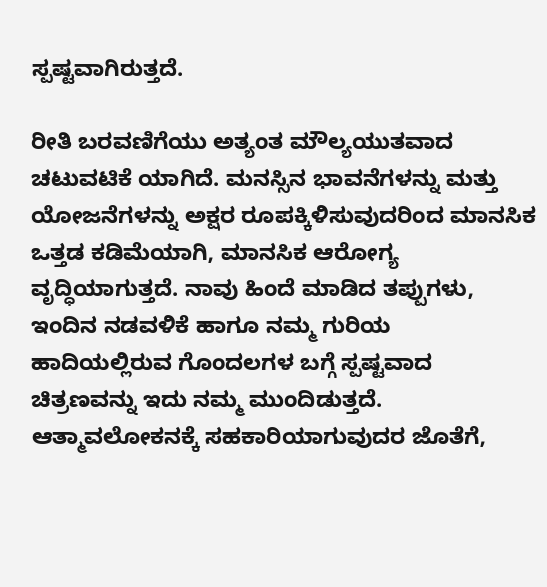ಸ್ಪಷ್ಟವಾಗಿರುತ್ತದೆ.

ರೀತಿ ಬರವಣಿಗೆಯು ಅತ್ಯಂತ ಮೌಲ್ಯಯುತವಾದ ಚಟುವಟಿಕೆ ಯಾಗಿದೆ. ಮನಸ್ಸಿನ ಭಾವನೆಗಳನ್ನು ಮತ್ತು ಯೋಜನೆಗಳನ್ನು ಅಕ್ಷರ ರೂಪಕ್ಕಿಳಿಸುವುದರಿಂದ ಮಾನಸಿಕ ಒತ್ತಡ ಕಡಿಮೆಯಾಗಿ, ಮಾನಸಿಕ ಆರೋಗ್ಯ ವೃದ್ಧಿಯಾಗುತ್ತದೆ. ನಾವು ಹಿಂದೆ ಮಾಡಿದ ತಪ್ಪುಗಳು, ಇಂದಿನ ನಡವಳಿಕೆ ಹಾಗೂ ನಮ್ಮ ಗುರಿಯ ಹಾದಿಯಲ್ಲಿರುವ ಗೊಂದಲಗಳ ಬಗ್ಗೆ ಸ್ಪಷ್ಟವಾದ ಚಿತ್ರಣವನ್ನು ಇದು ನಮ್ಮ ಮುಂದಿಡುತ್ತದೆ. ಆತ್ಮಾವಲೋಕನಕ್ಕೆ ಸಹಕಾರಿಯಾಗುವುದರ ಜೊತೆಗೆ,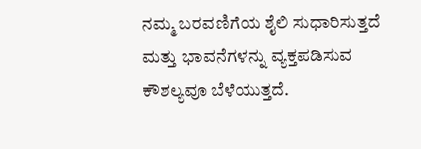ನಮ್ಮ ಬರವಣಿಗೆಯ ಶೈಲಿ ಸುಧಾರಿಸುತ್ತದೆ ಮತ್ತು ಭಾವನೆಗಳನ್ನು ವ್ಯಕ್ತಪಡಿಸುವ ಕೌಶಲ್ಯವೂ ಬೆಳೆಯುತ್ತದೆ.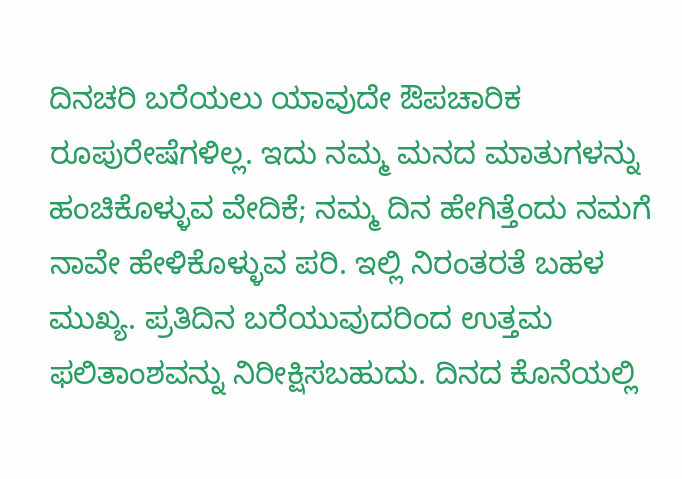ದಿನಚರಿ ಬರೆಯಲು ಯಾವುದೇ ಔಪಚಾರಿಕ ರೂಪುರೇಷೆಗಳಿಲ್ಲ. ಇದು ನಮ್ಮ ಮನದ ಮಾತುಗಳನ್ನು ಹಂಚಿಕೊಳ್ಳುವ ವೇದಿಕೆ; ನಮ್ಮ ದಿನ ಹೇಗಿತ್ತೆಂದು ನಮಗೆ ನಾವೇ ಹೇಳಿಕೊಳ್ಳುವ ಪರಿ. ಇಲ್ಲಿ ನಿರಂತರತೆ ಬಹಳ ಮುಖ್ಯ. ಪ್ರತಿದಿನ ಬರೆಯುವುದರಿಂದ ಉತ್ತಮ ಫಲಿತಾಂಶವನ್ನು ನಿರೀಕ್ಷಿಸಬಹುದು. ದಿನದ ಕೊನೆಯಲ್ಲಿ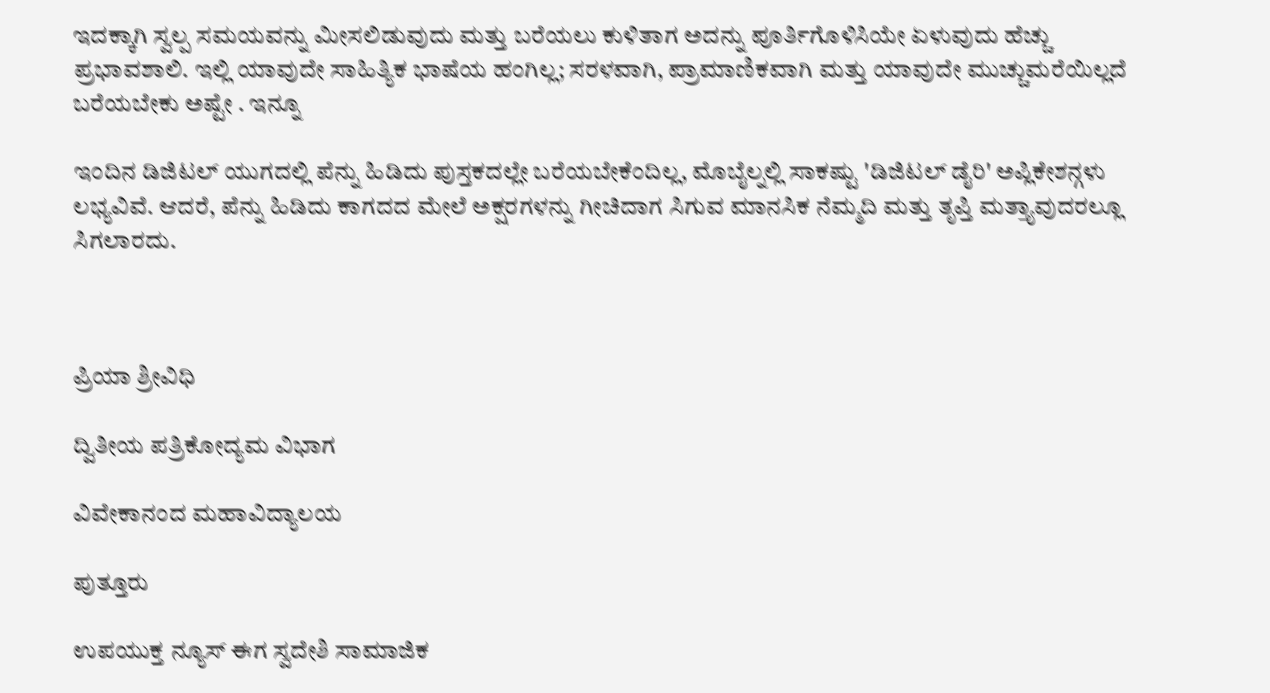ಇದಕ್ಕಾಗಿ ಸ್ವಲ್ಪ ಸಮಯವನ್ನು ಮೀಸಲಿಡುವುದು ಮತ್ತು ಬರೆಯಲು ಕುಳಿತಾಗ ಅದನ್ನು ಪೂರ್ತಿಗೊಳಿಸಿಯೇ ಏಳುವುದು ಹೆಚ್ಚು ಪ್ರಭಾವಶಾಲಿ. ಇಲ್ಲಿ ಯಾವುದೇ ಸಾಹಿತ್ಯಿಕ ಭಾಷೆಯ ಹಂಗಿಲ್ಲ; ಸರಳವಾಗಿ, ಪ್ರಾಮಾಣಿಕವಾಗಿ ಮತ್ತು ಯಾವುದೇ ಮುಚ್ಚುಮರೆಯಿಲ್ಲದೆ ಬರೆಯಬೇಕು ಅಷ್ಟೇ . ಇನ್ನೂ

ಇಂದಿನ ಡಿಜಿಟಲ್ ಯುಗದಲ್ಲಿ ಪೆನ್ನು ಹಿಡಿದು ಪುಸ್ತಕದಲ್ಲೇ ಬರೆಯಬೇಕೆಂದಿಲ್ಲ, ಮೊಬೈಲ್ನಲ್ಲಿ ಸಾಕಷ್ಟು 'ಡಿಜಿಟಲ್ ಡೈರಿ' ಅಪ್ಲಿಕೇಶನ್ಗಳು ಲಭ್ಯವಿವೆ. ಆದರೆ, ಪೆನ್ನು ಹಿಡಿದು ಕಾಗದದ ಮೇಲೆ ಅಕ್ಷರಗಳನ್ನು ಗೀಚಿದಾಗ ಸಿಗುವ ಮಾನಸಿಕ ನೆಮ್ಮದಿ ಮತ್ತು ತೃಪ್ತಿ ಮತ್ತ್ಯಾವುದರಲ್ಲೂ ಸಿಗಲಾರದು.



ಪ್ರಿಯಾ ಶ್ರೀವಿಧಿ

ದ್ವಿತೀಯ ಪತ್ರಿಕೋದ್ಯಮ ವಿಭಾಗ

ವಿವೇಕಾನಂದ ಮಹಾವಿದ್ಯಾಲಯ

ಪುತ್ತೂರು

ಉಪಯುಕ್ತ ನ್ಯೂಸ್ ಈಗ ಸ್ವದೇಶಿ ಸಾಮಾಜಿಕ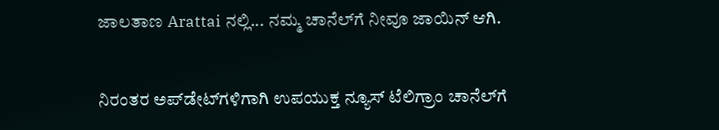ಜಾಲತಾಣ Arattai ನಲ್ಲಿ... ನಮ್ಮ ಚಾನೆಲ್‌ಗೆ ನೀವೂ ಜಾಯಿನ್ ಆಗಿ.


ನಿರಂತರ ಅಪ್‌ಡೇಟ್‌ಗಳಿಗಾಗಿ ಉಪಯುಕ್ತ ನ್ಯೂಸ್‌ ಟೆಲಿಗ್ರಾಂ ಚಾನೆಲ್‌ಗೆ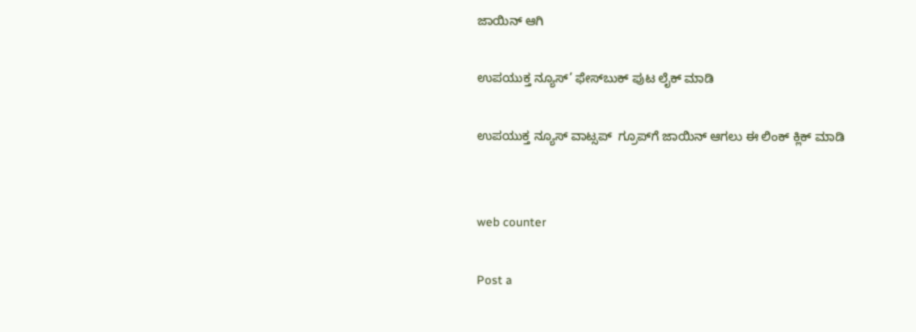ಜಾಯಿನ್‌ ಆಗಿ

ಉಪಯುಕ್ತ ನ್ಯೂಸ್‌’ ಫೇಸ್‌ಬುಕ್ ಪುಟ ಲೈಕ್ ಮಾಡಿ

ಉಪಯುಕ್ತ ನ್ಯೂಸ್‌ ವಾಟ್ಸಪ್‌  ಗ್ರೂಪ್‌ಗೆ ಜಾಯಿನ್ ಆಗಲು ಈ ಲಿಂಕ್ ಕ್ಲಿಕ್ ಮಾಡಿ


web counter

Post a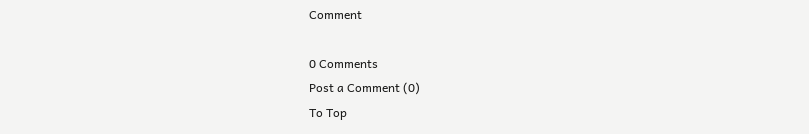Comment

0 Comments
Post a Comment (0)
To Top